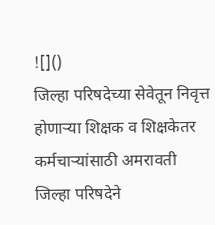![]()
जिल्हा परिषदेच्या सेवेतून निवृत्त होणाऱ्या शिक्षक व शिक्षकेतर कर्मचाऱ्यांसाठी अमरावती जिल्हा परिषदेने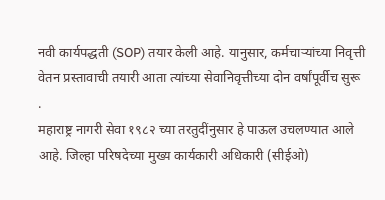नवी कार्यपद्धती (SOP) तयार केली आहे. यानुसार, कर्मचाऱ्यांच्या निवृत्ती वेतन प्रस्तावाची तयारी आता त्यांच्या सेवानिवृत्तीच्या दोन वर्षांपूर्वीच सुरू
.
महाराष्ट्र नागरी सेवा १९८२ च्या तरतुदींनुसार हे पाऊल उचलण्यात आले आहे. जिल्हा परिषदेच्या मुख्य कार्यकारी अधिकारी (सीईओ)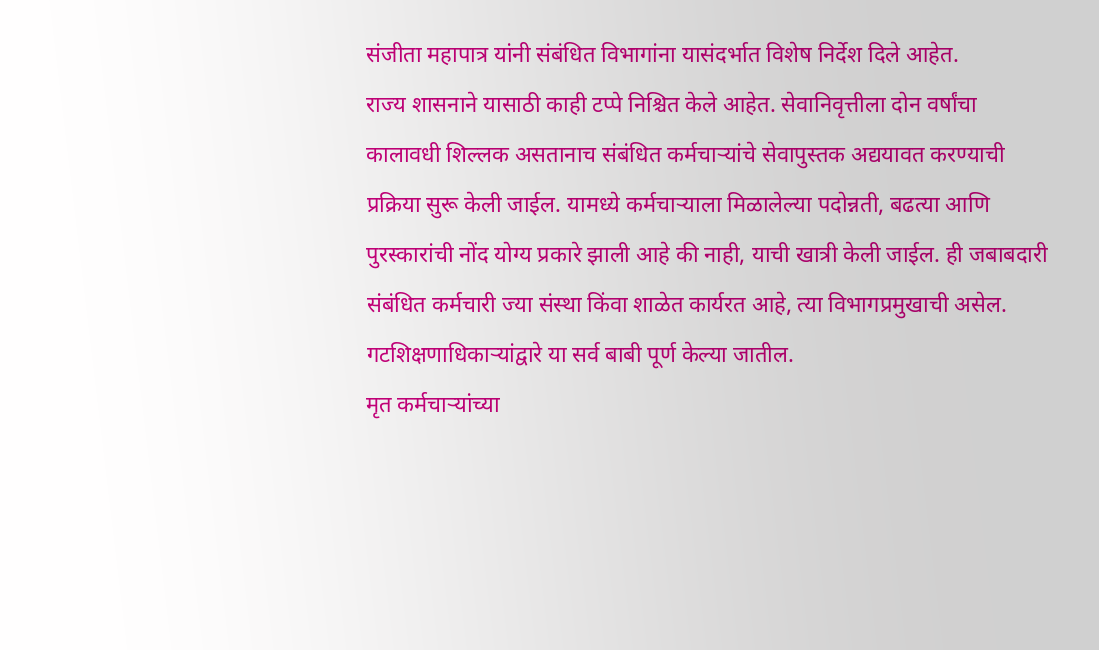संजीता महापात्र यांनी संबंधित विभागांना यासंदर्भात विशेष निर्देश दिले आहेत.
राज्य शासनाने यासाठी काही टप्पे निश्चित केले आहेत. सेवानिवृत्तीला दोन वर्षांचा कालावधी शिल्लक असतानाच संबंधित कर्मचाऱ्यांचे सेवापुस्तक अद्ययावत करण्याची प्रक्रिया सुरू केली जाईल. यामध्ये कर्मचाऱ्याला मिळालेल्या पदोन्नती, बढत्या आणि पुरस्कारांची नोंद योग्य प्रकारे झाली आहे की नाही, याची खात्री केली जाईल. ही जबाबदारी संबंधित कर्मचारी ज्या संस्था किंवा शाळेत कार्यरत आहे, त्या विभागप्रमुखाची असेल. गटशिक्षणाधिकाऱ्यांद्वारे या सर्व बाबी पूर्ण केल्या जातील.
मृत कर्मचाऱ्यांच्या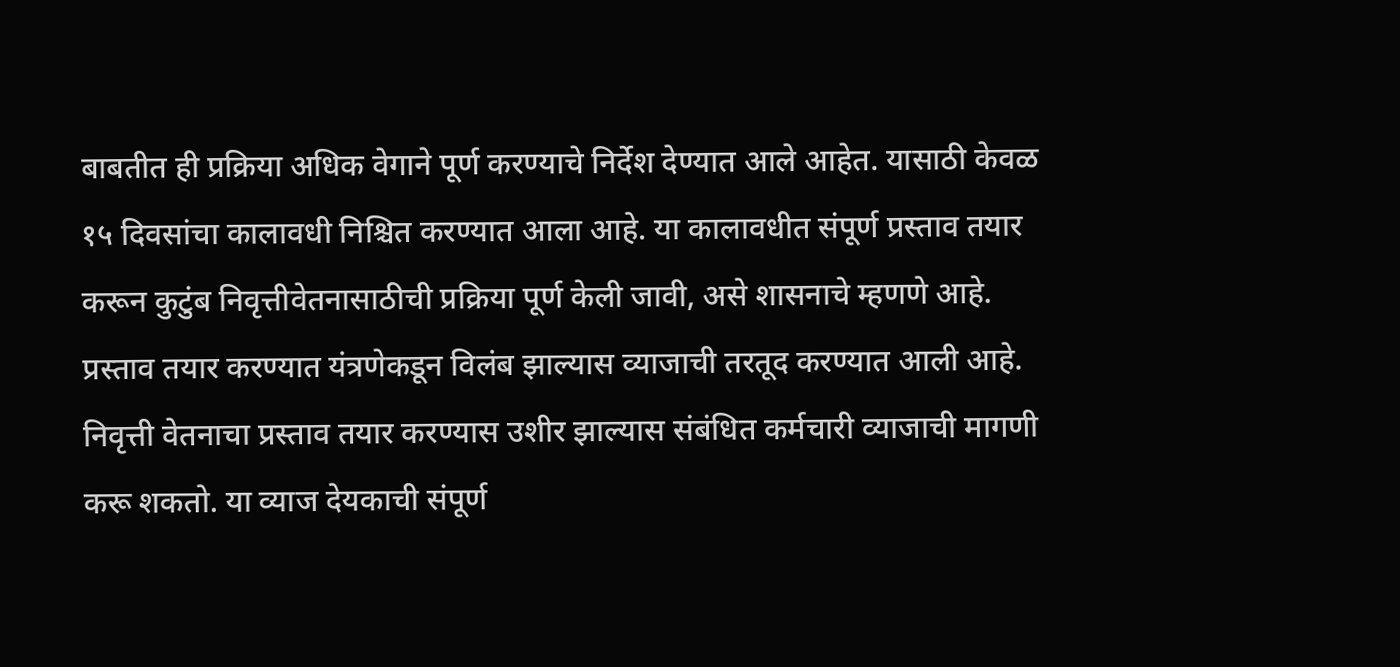बाबतीत ही प्रक्रिया अधिक वेगाने पूर्ण करण्याचे निर्देश देण्यात आले आहेत. यासाठी केवळ १५ दिवसांचा कालावधी निश्चित करण्यात आला आहे. या कालावधीत संपूर्ण प्रस्ताव तयार करून कुटुंब निवृत्तीवेतनासाठीची प्रक्रिया पूर्ण केली जावी, असे शासनाचे म्हणणे आहे.
प्रस्ताव तयार करण्यात यंत्रणेकडून विलंब झाल्यास व्याजाची तरतूद करण्यात आली आहे. निवृत्ती वेतनाचा प्रस्ताव तयार करण्यास उशीर झाल्यास संबंधित कर्मचारी व्याजाची मागणी करू शकतो. या व्याज देयकाची संपूर्ण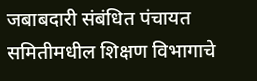जबाबदारी संबंधित पंचायत समितीमधील शिक्षण विभागाचे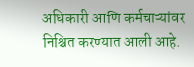अधिकारी आणि कर्मचाऱ्यांवर निश्चित करण्यात आली आहे.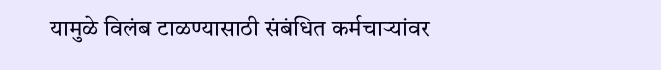यामुळे विलंब टाळण्यासाठी संबंधित कर्मचाऱ्यांवर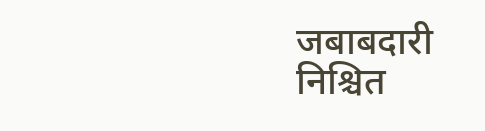जबाबदारी निश्चित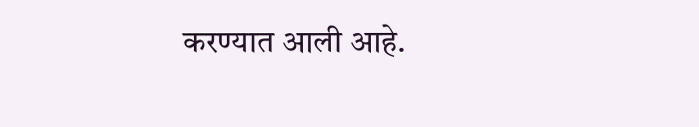करण्यात आली आहे.